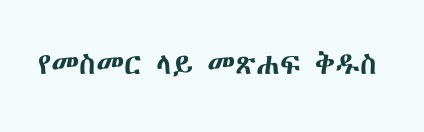የመስመር ላይ መጽሐፍ ቅዱስ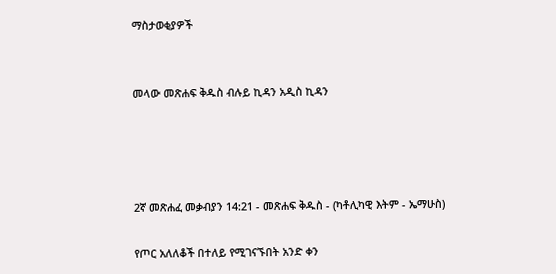ማስታወቂያዎች


መላው መጽሐፍ ቅዱስ ብሉይ ኪዳን አዲስ ኪዳን




2ኛ መጽሐፈ መቃብያን 14:21 - መጽሐፍ ቅዱስ - (ካቶሊካዊ እትም - ኤማሁስ)

የጦር አለለቆች በተለይ የሚገናኙበት አንድ ቀን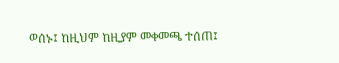ወሰኑ፤ ከዚህም ከዚያም መቀመጫ ተሰጠ፤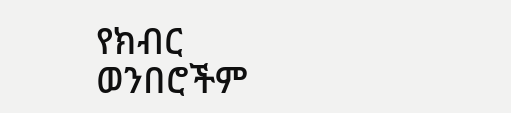የክብር ወንበሮችም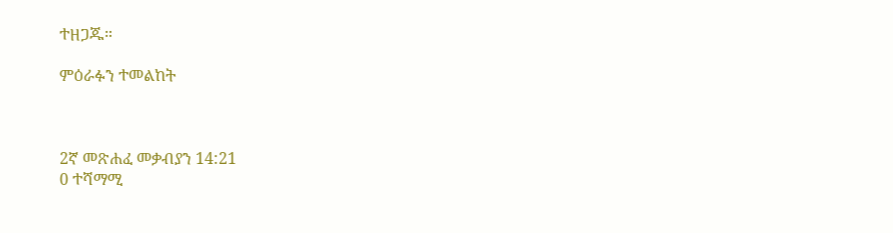ተዘጋጁ።

ምዕራፉን ተመልከት



2ኛ መጽሐፈ መቃብያን 14:21
0 ተሻማሚ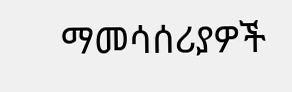ማመሳሰሪያዎች